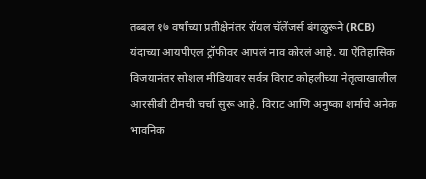तब्बल १७ वर्षांच्या प्रतीक्षेनंतर रॉयल चॅलेंजर्स बंगळुरूने (RCB) यंदाच्या आयपीएल ट्रॉफीवर आपलं नाव कोरलं आहे. या ऐतिहासिक विजयानंतर सोशल मीडियावर सर्वत्र विराट कोहलीच्या नेतृत्वाखालील आरसीबी टीमची चर्चा सुरू आहे. विराट आणि अनुष्का शर्माचे अनेक भावनिक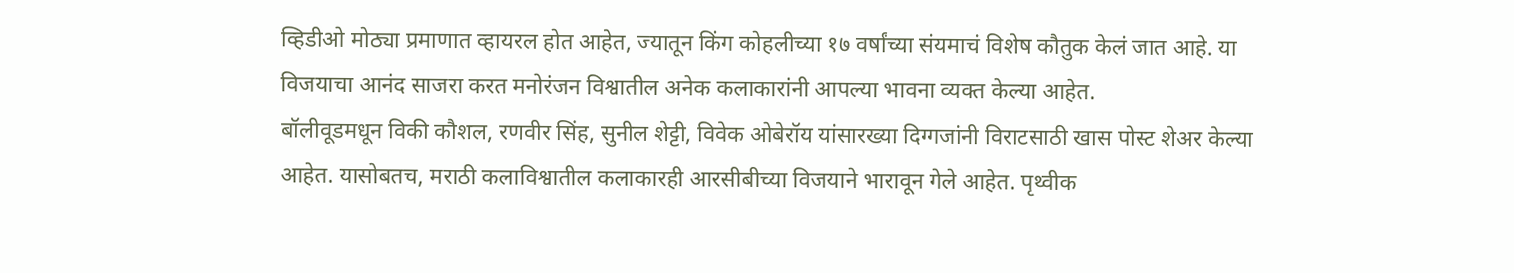व्हिडीओ मोठ्या प्रमाणात व्हायरल होत आहेत, ज्यातून किंग कोहलीच्या १७ वर्षांच्या संयमाचं विशेष कौतुक केलं जात आहे. या विजयाचा आनंद साजरा करत मनोरंजन विश्वातील अनेक कलाकारांनी आपल्या भावना व्यक्त केल्या आहेत.
बॉलीवूडमधून विकी कौशल, रणवीर सिंह, सुनील शेट्टी, विवेक ओबेरॉय यांसारख्या दिग्गजांनी विराटसाठी खास पोस्ट शेअर केल्या आहेत. यासोबतच, मराठी कलाविश्वातील कलाकारही आरसीबीच्या विजयाने भारावून गेले आहेत. पृथ्वीक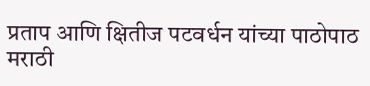प्रताप आणि क्षितीज पटवर्धन यांच्या पाठोपाठ मराठी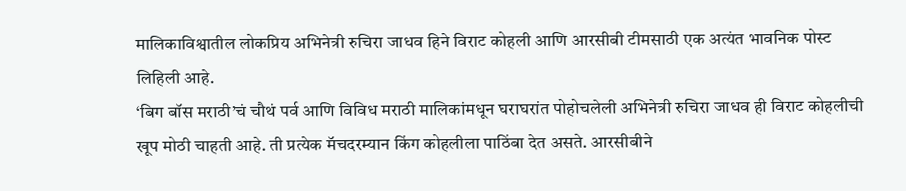मालिकाविश्वातील लोकप्रिय अभिनेत्री रुचिरा जाधव हिने विराट कोहली आणि आरसीबी टीमसाठी एक अत्यंत भावनिक पोस्ट लिहिली आहे.
‘बिग बॉस मराठी’चं चौथं पर्व आणि विविध मराठी मालिकांमधून घराघरांत पोहोचलेली अभिनेत्री रुचिरा जाधव ही विराट कोहलीची खूप मोठी चाहती आहे. ती प्रत्येक मॅचदरम्यान किंग कोहलीला पाठिंबा देत असते. आरसीबीने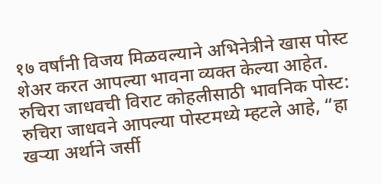१७ वर्षांनी विजय मिळवल्याने अभिनेत्रीने खास पोस्ट शेअर करत आपल्या भावना व्यक्त केल्या आहेत.
रुचिरा जाधवची विराट कोहलीसाठी भावनिक पोस्ट:
रुचिरा जाधवने आपल्या पोस्टमध्ये म्हटले आहे, “हा खऱ्या अर्थाने जर्सी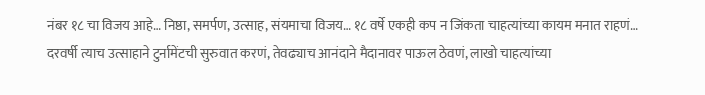नंबर १८ चा विजय आहे… निष्ठा, समर्पण, उत्साह, संयमाचा विजय… १८ वर्षे एकही कप न जिंकता चाहत्यांच्या कायम मनात राहणं… दरवर्षी त्याच उत्साहाने टुर्नामेंटची सुरुवात करणं, तेवढ्याच आनंदाने मैदानावर पाऊल ठेवणं, लाखो चाहत्यांच्या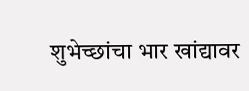शुभेच्छांचा भार खांद्यावर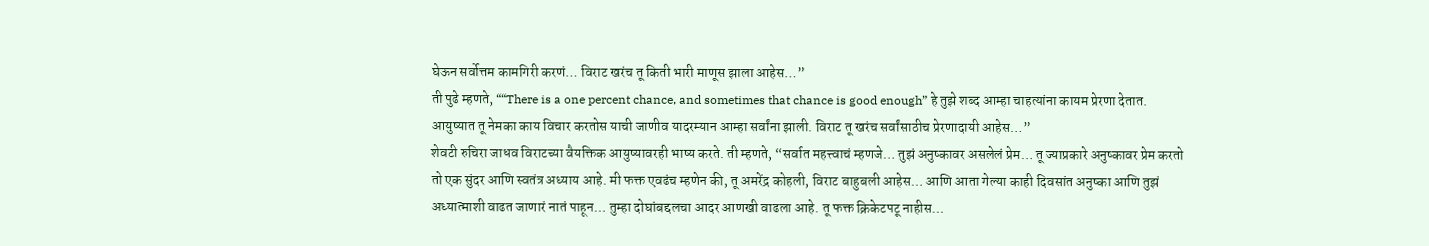घेऊन सर्वोत्तम कामगिरी करणं… विराट खरंच तू किती भारी माणूस झाला आहेस…”
ती पुढे म्हणते, ““There is a one percent chance, and sometimes that chance is good enough” हे तुझे शब्द आम्हा चाहत्यांना कायम प्रेरणा देतात. आयुष्यात तू नेमका काय विचार करतोस याची जाणीव यादरम्यान आम्हा सर्वांना झाली. विराट तू खरंच सर्वांसाठीच प्रेरणादायी आहेस…”
शेवटी रुचिरा जाधव विराटच्या वैयक्तिक आयुष्यावरही भाष्य करते. ती म्हणते, “सर्वात महत्त्वाचं म्हणजे… तुझं अनुष्कावर असलेलं प्रेम… तू ज्याप्रकारे अनुष्कावर प्रेम करतो तो एक सुंदर आणि स्वतंत्र अध्याय आहे. मी फक्त एवढंच म्हणेन की, तू अमरेंद्र कोहली, विराट बाहुबली आहेस… आणि आता गेल्या काही दिवसांत अनुष्का आणि तुझं अध्यात्माशी वाढत जाणारं नातं पाहून… तुम्हा दोघांबद्दलचा आदर आणखी वाढला आहे. तू फक्त क्रिकेटपटू नाहीस…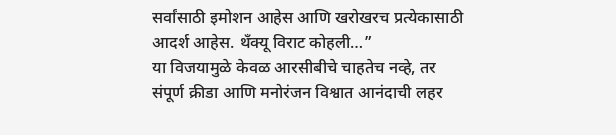सर्वांसाठी इमोशन आहेस आणि खरोखरच प्रत्येकासाठी आदर्श आहेस. थँक्यू विराट कोहली…”
या विजयामुळे केवळ आरसीबीचे चाहतेच नव्हे, तर संपूर्ण क्रीडा आणि मनोरंजन विश्वात आनंदाची लहर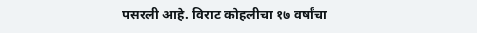पसरली आहे. विराट कोहलीचा १७ वर्षांचा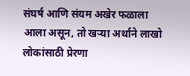संघर्ष आणि संयम अखेर फळाला आला असून, तो खऱ्या अर्थाने लाखो लोकांसाठी प्रेरणा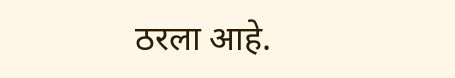ठरला आहे.